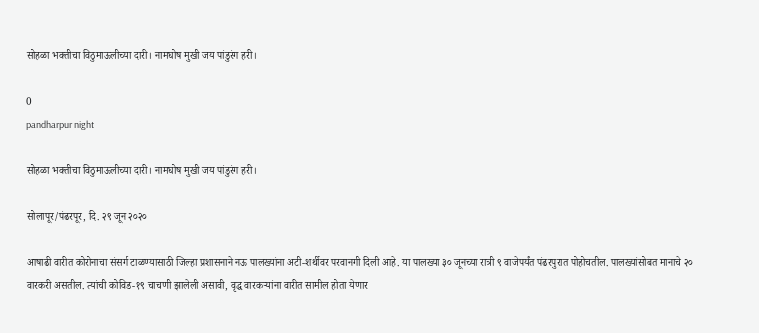सोहळा भक्तीचा विठुमाऊलीच्या दारी। नामघोष मुखी जय पांडुरंग हरी।

0
pandharpur night

सोहळा भक्तीचा विठुमाऊलीच्या दारी। नामघोष मुखी जय पांडुरंग हरी।

सोलापूर/पंढरपूर, दि. २९ जून २०२०

आषाढी वारीत कोरोनाचा संसर्ग टाळण्यासाठी जिल्हा प्रशासनाने नऊ पालख्यांना अटी-शर्थीवर परवानगी दिली आहे. या पालख्या ३० जूनच्या रात्री ९ वाजेपर्यंत पंढरपुरात पोहोचतील. पालख्यांसोबत मानाचे २० वारकरी असतील. त्यांची कोविड-१९ चाचणी झालेली असावी, वृद्ध वारकऱ्यांना वारीत सामील होता येणार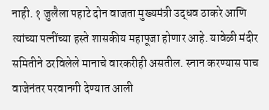नाही. १ जुलैला पहाटे दोन वाजता मुख्यमंत्री उद्धव ठाकरे आणि त्यांच्या पत्नींच्या हस्ते शासकीय महापूजा होणार आहे. यावेळी मंदीर समितीने ठरविलेले मानाचे वारकरीही असतील. स्नान करण्यास पाच वाजेनंतर परवानगी देण्यात आली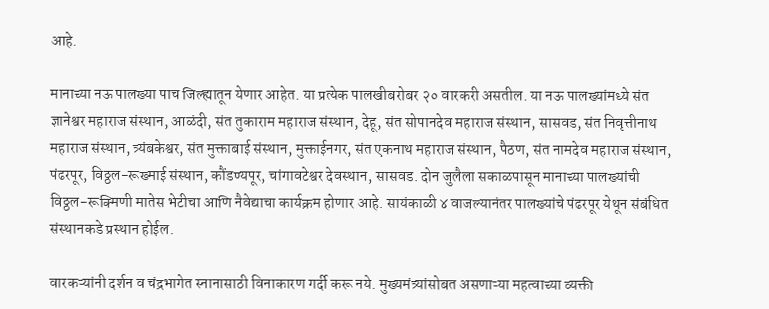आहे.

मानाच्या नऊ पालख्या पाच जिल्ह्यातून येणार आहेत. या प्रत्येक पालखीबरोबर २० वारकरी असतील. या नऊ पालख्यांमध्ये संत ज्ञानेश्वर महाराज संस्थान, आळंदी, संत तुकाराम महाराज संस्थान, देहू, संत सोपानदेव महाराज संस्थान, सासवड, संत निवृत्तीनाथ महाराज संस्थान, त्र्यंबकेश्वर, संत मुक्ताबाई संस्थान, मुक्ताईनगर, संत एकनाथ महाराज संस्थान, पैठण, संत नामदेव महाराज संस्थान, पंढरपूर, विठ्ठल-रूख्माई संस्थान, कौंडण्यपूर, चांगावटेश्वर देवस्थान, सासवड. दोन जुलैला सकाळपासून मानाच्या पालख्यांची विठ्ठल-रूक्मिणी मातेस भेटीचा आणि नैवेद्याचा कार्यक्रम होणार आहे. सायंकाळी ४ वाजल्यानंतर पालख्यांचे पंढरपूर येथून संबंधित संस्थानकडे प्रस्थान होईल.

वारकऱ्यांनी दर्शन व चंद्रभागेत स्नानासाठी विनाकारण गर्दी करू नये. मुख्यमंत्र्यांसोबत असणाऱ्या महत्वाच्या व्यक्ती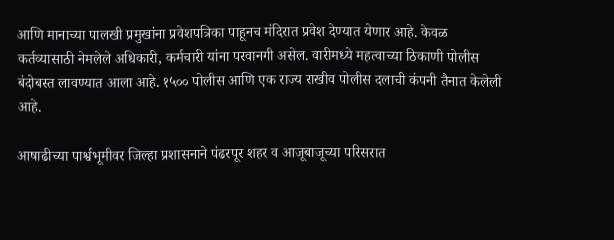आणि मानाच्या पालखी प्रमुखांना प्रवेशपत्रिका पाहूनच मंदिरात प्रवेश देण्यात येणार आहे. केवळ कर्तव्यासाठी नेमलेले अधिकारी, कर्मचारी यांना परवानगी असेल. वारीमध्ये महत्वाच्या ठिकाणी पोलीस बंदोबस्त लावण्यात आला आहे. १५०० पोलीस आणि एक राज्य राखीव पोलीस दलाची कंपनी तैनात केलेली आहे.

आषाढीच्या पार्श्वभूमीवर जिल्हा प्रशासनाने पंढरपूर शहर व आजूबाजूच्या परिसरात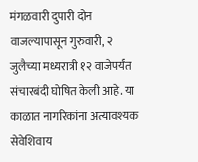मंगळवारी दुपारी दोन वाजल्यापासून गुरुवारी, २ जुलैच्या मध्यरात्री १२ वाजेपर्यंत संचारबंदी घोषित केली आहे. या काळात नागरिकांना अत्यावश्यक सेवेशिवाय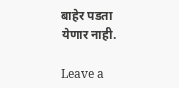बाहेर पडता येणार नाही.

Leave a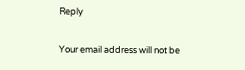Reply

Your email address will not be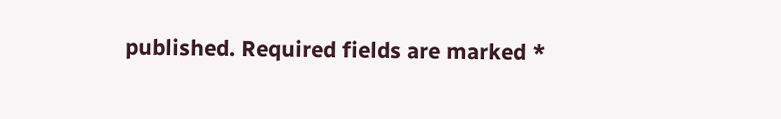published. Required fields are marked *